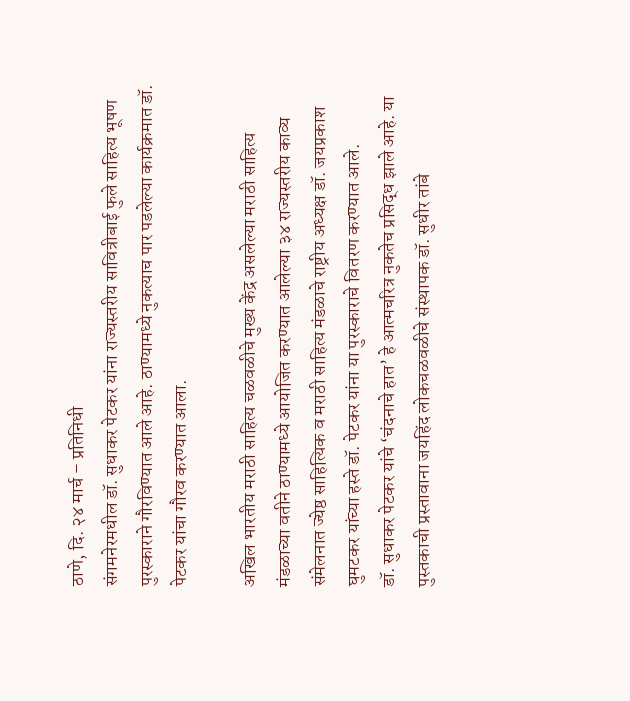ठाणे, दि. २४ मार्च – प्रतिनिधी
संगमनेरमधील डॉ. सुधाकर पेटकर यांना राज्यस्तरीय सावित्रीबाई फुले साहित्य भूषण पुरस्काराने गौरविण्यात आले आहे. ठाण्यामध्ये नुकत्याच पार पडलेल्या कार्यक्रमात डॉ. पेटकर यांचा गौरव करण्यात आला.

अखिल भारतीय मराठी साहित्य चळवळीचे मुख्य केंद्र असलेल्या मराठी साहित्य मंडळाच्या वतीने ठाण्यामध्ये आयोजित करण्यात आलेल्या ३४ राज्यस्तरीय काव्य संमेलनात ज्येष्ठ साहित्यिक व मराठी साहित्य मंडळाचे राष्ट्रीय अध्यक्ष डॉ. जयप्रकाश घुमटकर यांच्या हस्ते डॉ. पेटकर यांना या पुरस्काराचे वितरण करण्यात आले.
डॉ. सुधाकर पेटकर यांचे ‘चंदनाचे हात’ हे आत्मचरित्र नुकतेच प्रसिद्ध झाले आहे. या पुस्तकाची प्रस्तावाना जयहिंद लोकचळवळीचे संस्थापक डॉ. सुधीर तांबे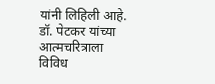यांनी लिहिली आहे. डॉ. पेटकर यांच्या आत्मचरित्राला विविध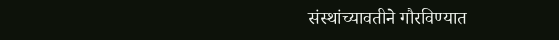संस्थांच्यावतीने गौरविण्यात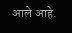आले आहे.